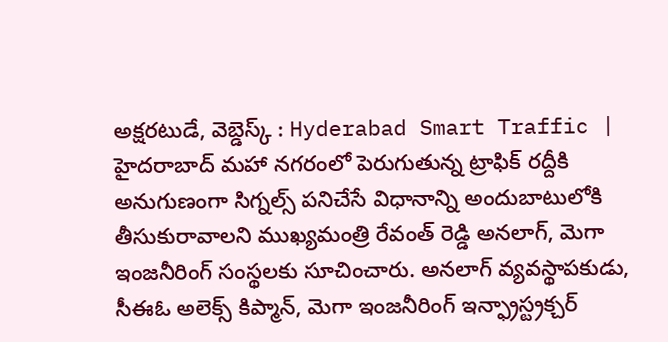అక్షరటుడే, వెబ్డెస్క్ : Hyderabad Smart Traffic | హైదరాబాద్ మహా నగరంలో పెరుగుతున్న ట్రాఫిక్ రద్దీకి అనుగుణంగా సిగ్నల్స్ పనిచేసే విధానాన్ని అందుబాటులోకి తీసుకురావాలని ముఖ్యమంత్రి రేవంత్ రెడ్డి అనలాగ్, మెగా ఇంజనీరింగ్ సంస్థలకు సూచించారు. అనలాగ్ వ్యవస్థాపకుడు, సీఈఓ అలెక్స్ కిప్మాన్, మెగా ఇంజనీరింగ్ ఇన్ఫ్రాస్ట్రక్చర్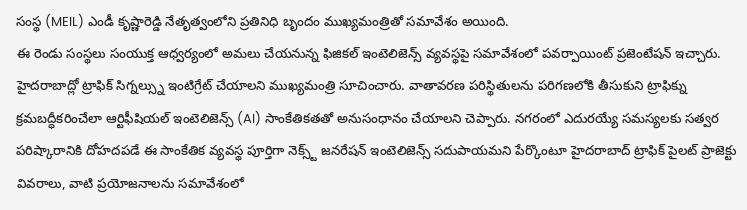సంస్థ (MEIL) ఎండీ కృష్ణారెడ్డి నేతృత్వంలోని ప్రతినిధి బృందం ముఖ్యమంత్రితో సమావేశం అయింది.
ఈ రెండు సంస్థలు సంయుక్త ఆధ్వర్యంలో అమలు చేయనున్న ఫిజికల్ ఇంటెలిజెన్స్ వ్యవస్థపై సమావేశంలో పవర్పాయింట్ ప్రజెంటేషన్ ఇచ్చారు. హైదరాబాద్లో ట్రాఫిక్ సిగ్నల్స్ను ఇంటిగ్రేట్ చేయాలని ముఖ్యమంత్రి సూచించారు. వాతావరణ పరిస్థితులను పరిగణలోకి తీసుకుని ట్రాఫిక్ను క్రమబద్ధీకరించేలా ఆర్టిఫీషియల్ ఇంటెలిజెన్స్ (AI) సాంకేతికతతో అనుసంధానం చేయాలని చెప్పారు. నగరంలో ఎదురయ్యే సమస్యలకు సత్వర పరిష్కారానికి దోహదపడే ఈ సాంకేతిక వ్యవస్థ పూర్తిగా నెక్స్ట్ జనరేషన్ ఇంటెలిజెన్స్ సదుపాయమని పేర్కొంటూ హైదరాబాద్ ట్రాఫిక్ పైలట్ ప్రాజెక్టు వివరాలు, వాటి ప్రయోజనాలను సమావేశంలో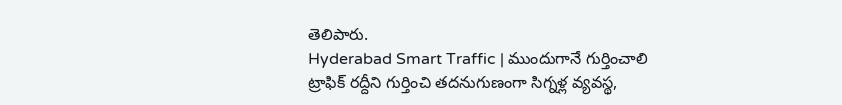తెలిపారు.
Hyderabad Smart Traffic | ముందుగానే గుర్తించాలి
ట్రాఫిక్ రద్దీని గుర్తించి తదనుగుణంగా సిగ్నళ్ల వ్యవస్థ,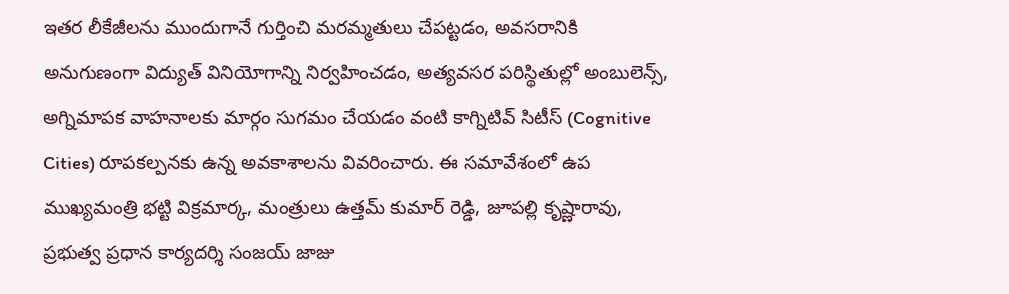ఇతర లీకేజీలను ముందుగానే గుర్తించి మరమ్మతులు చేపట్టడం, అవసరానికి అనుగుణంగా విద్యుత్ వినియోగాన్ని నిర్వహించడం, అత్యవసర పరిస్థితుల్లో అంబులెన్స్, అగ్నిమాపక వాహనాలకు మార్గం సుగమం చేయడం వంటి కాగ్నిటివ్ సిటీస్ (Cognitive Cities) రూపకల్పనకు ఉన్న అవకాశాలను వివరించారు. ఈ సమావేశంలో ఉప ముఖ్యమంత్రి భట్టి విక్రమార్క, మంత్రులు ఉత్తమ్ కుమార్ రెడ్డి, జూపల్లి కృష్ణారావు, ప్రభుత్వ ప్రధాన కార్యదర్శి సంజయ్ జాజు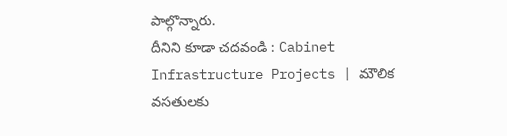పాల్గొన్నారు.
దీనిని కూడా చదవండి : Cabinet Infrastructure Projects | మౌలిక వసతులకు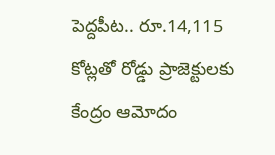పెద్దపీట.. రూ.14,115 కోట్లతో రోడ్డు ప్రాజెక్టులకు కేంద్రం ఆమోదం